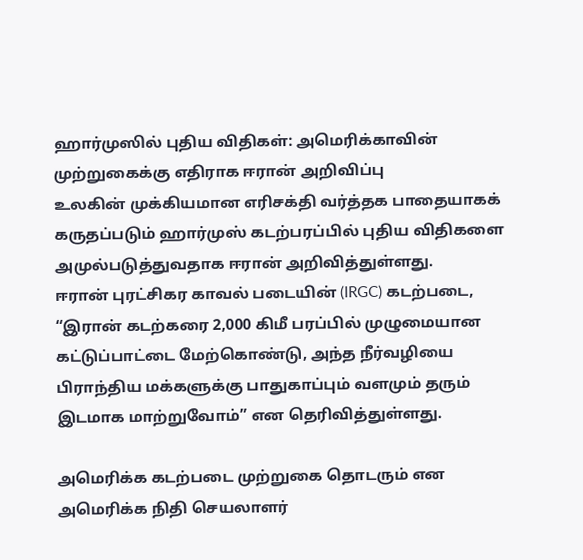ஹார்முஸில் புதிய விதிகள்: அமெரிக்காவின் முற்றுகைக்கு எதிராக ஈரான் அறிவிப்பு
உலகின் முக்கியமான எரிசக்தி வர்த்தக பாதையாகக் கருதப்படும் ஹார்முஸ் கடற்பரப்பில் புதிய விதிகளை அமுல்படுத்துவதாக ஈரான் அறிவித்துள்ளது.
ஈரான் புரட்சிகர காவல் படையின் (IRGC) கடற்படை, “இரான் கடற்கரை 2,000 கிமீ பரப்பில் முழுமையான கட்டுப்பாட்டை மேற்கொண்டு, அந்த நீர்வழியை பிராந்திய மக்களுக்கு பாதுகாப்பும் வளமும் தரும் இடமாக மாற்றுவோம்” என தெரிவித்துள்ளது.

அமெரிக்க கடற்படை முற்றுகை தொடரும் என அமெரிக்க நிதி செயலாளர்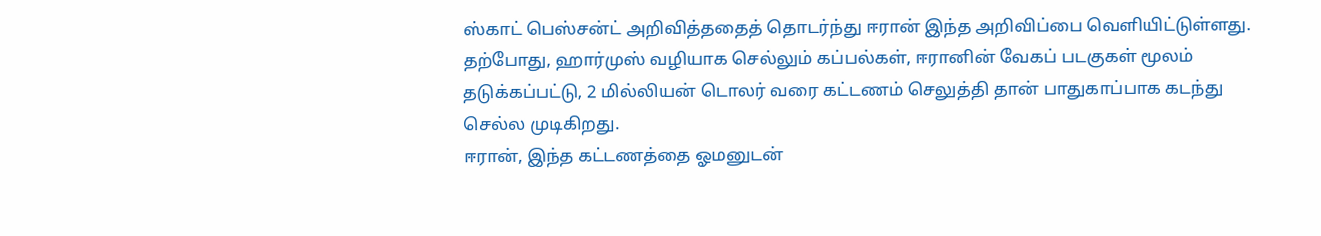ஸ்காட் பெஸ்சன்ட் அறிவித்ததைத் தொடர்ந்து ஈரான் இந்த அறிவிப்பை வெளியிட்டுள்ளது.
தற்போது, ஹார்முஸ் வழியாக செல்லும் கப்பல்கள், ஈரானின் வேகப் படகுகள் மூலம் தடுக்கப்பட்டு, 2 மில்லியன் டொலர் வரை கட்டணம் செலுத்தி தான் பாதுகாப்பாக கடந்து செல்ல முடிகிறது.
ஈரான், இந்த கட்டணத்தை ஓமனுடன்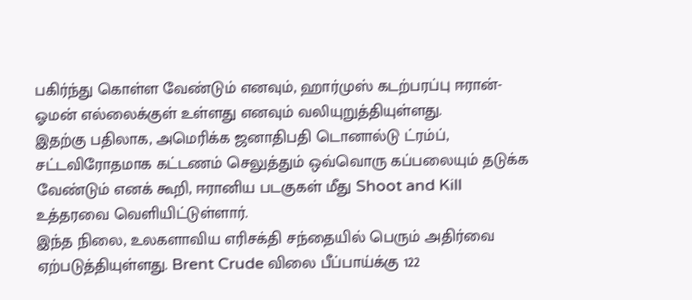பகிர்ந்து கொள்ள வேண்டும் எனவும், ஹார்முஸ் கடற்பரப்பு ஈரான்-ஓமன் எல்லைக்குள் உள்ளது எனவும் வலியுறுத்தியுள்ளது.
இதற்கு பதிலாக, அமெரிக்க ஜனாதிபதி டொனால்டு ட்ரம்ப், சட்டவிரோதமாக கட்டணம் செலுத்தும் ஒவ்வொரு கப்பலையும் தடுக்க வேண்டும் எனக் கூறி, ஈரானிய படகுகள் மீது Shoot and Kill உத்தரவை வெளியிட்டுள்ளார்.
இந்த நிலை, உலகளாவிய எரிசக்தி சந்தையில் பெரும் அதிர்வை ஏற்படுத்தியுள்ளது. Brent Crude விலை பீப்பாய்க்கு 122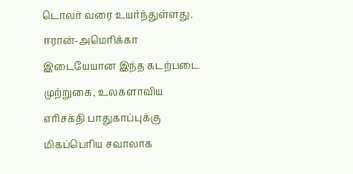டொலர் வரை உயர்ந்துள்ளது.
ஈரான்-அமெரிக்கா இடையேயான இந்த கடற்படை முற்றுகை, உலகளாவிய எரிசக்தி பாதுகாப்புக்கு மிகப்பெரிய சவாலாக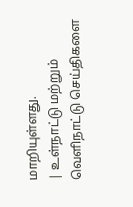மாறியுள்ளது.
| உள்நாட்டு மற்றும் வெளிநாட்டு செய்திகளை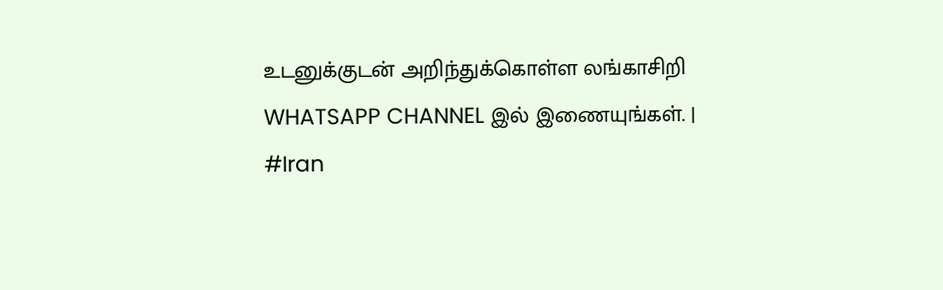உடனுக்குடன் அறிந்துக்கொள்ள லங்காசிறி WHATSAPP CHANNEL இல் இணையுங்கள். |
#Iran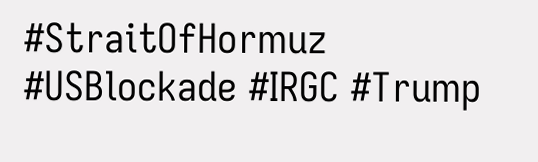#StraitOfHormuz #USBlockade #IRGC #Trump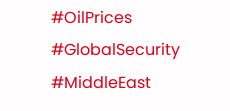#OilPrices #GlobalSecurity #MiddleEast